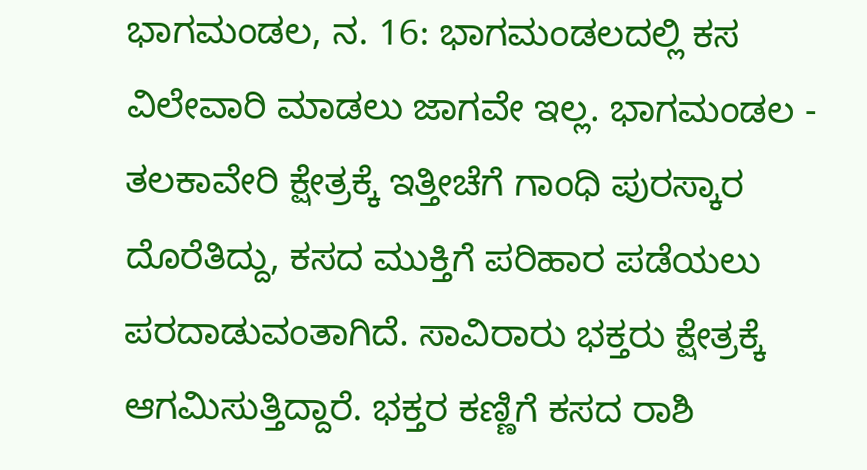ಭಾಗಮಂಡಲ, ನ. 16: ಭಾಗಮಂಡಲದಲ್ಲಿ ಕಸ ವಿಲೇವಾರಿ ಮಾಡಲು ಜಾಗವೇ ಇಲ್ಲ. ಭಾಗಮಂಡಲ - ತಲಕಾವೇರಿ ಕ್ಷೇತ್ರಕ್ಕೆ ಇತ್ತೀಚೆಗೆ ಗಾಂಧಿ ಪುರಸ್ಕಾರ ದೊರೆತಿದ್ದು, ಕಸದ ಮುಕ್ತಿಗೆ ಪರಿಹಾರ ಪಡೆಯಲು ಪರದಾಡುವಂತಾಗಿದೆ. ಸಾವಿರಾರು ಭಕ್ತರು ಕ್ಷೇತ್ರಕ್ಕೆ ಆಗಮಿಸುತ್ತಿದ್ದಾರೆ. ಭಕ್ತರ ಕಣ್ಣಿಗೆ ಕಸದ ರಾಶಿ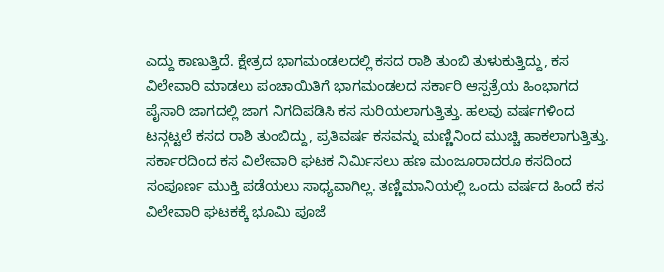ಎದ್ದು ಕಾಣುತ್ತಿದೆ. ಕ್ಷೇತ್ರದ ಭಾಗಮಂಡಲದಲ್ಲಿ ಕಸದ ರಾಶಿ ತುಂಬಿ ತುಳುಕುತ್ತಿದ್ದು, ಕಸ ವಿಲೇವಾರಿ ಮಾಡಲು ಪಂಚಾಯಿತಿಗೆ ಭಾಗಮಂಡಲದ ಸರ್ಕಾರಿ ಆಸ್ಪತ್ರೆಯ ಹಿಂಭಾಗದ ಪೈಸಾರಿ ಜಾಗದಲ್ಲಿ ಜಾಗ ನಿಗದಿಪಡಿಸಿ ಕಸ ಸುರಿಯಲಾಗುತ್ತಿತ್ತು. ಹಲವು ವರ್ಷಗಳಿಂದ ಟನ್ಗಟ್ಟಲೆ ಕಸದ ರಾಶಿ ತುಂಬಿದ್ದು, ಪ್ರತಿವರ್ಷ ಕಸವನ್ನು ಮಣ್ಣಿನಿಂದ ಮುಚ್ಚಿ ಹಾಕಲಾಗುತ್ತಿತ್ತು. ಸರ್ಕಾರದಿಂದ ಕಸ ವಿಲೇವಾರಿ ಘಟಕ ನಿರ್ಮಿಸಲು ಹಣ ಮಂಜೂರಾದರೂ ಕಸದಿಂದ ಸಂಪೂರ್ಣ ಮುಕ್ತಿ ಪಡೆಯಲು ಸಾಧ್ಯವಾಗಿಲ್ಲ. ತಣ್ಣಿಮಾನಿಯಲ್ಲಿ ಒಂದು ವರ್ಷದ ಹಿಂದೆ ಕಸ ವಿಲೇವಾರಿ ಘಟಕಕ್ಕೆ ಭೂಮಿ ಪೂಜೆ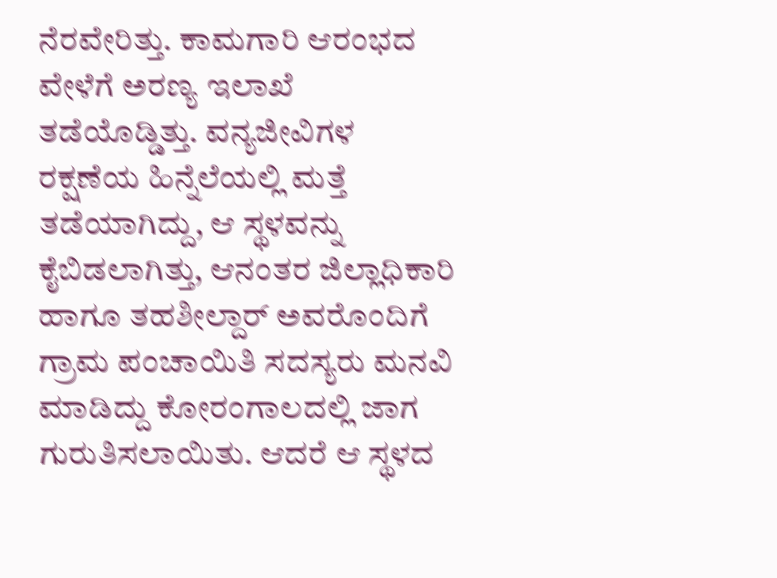ನೆರವೇರಿತ್ತು. ಕಾಮಗಾರಿ ಆರಂಭದ ವೇಳೆಗೆ ಅರಣ್ಯ ಇಲಾಖೆ ತಡೆಯೊಡ್ಡಿತ್ತು. ವನ್ಯಜೀವಿಗಳ ರಕ್ಷಣೆಯ ಹಿನ್ನೆಲೆಯಲ್ಲಿ ಮತ್ತೆ ತಡೆಯಾಗಿದ್ದು, ಆ ಸ್ಥಳವನ್ನು ಕೈಬಿಡಲಾಗಿತ್ತು, ಆನಂತರ ಜಿಲ್ಲಾಧಿಕಾರಿ ಹಾಗೂ ತಹಶೀಲ್ದಾರ್ ಅವರೊಂದಿಗೆ ಗ್ರಾಮ ಪಂಚಾಯಿತಿ ಸದಸ್ಯರು ಮನವಿ ಮಾಡಿದ್ದು ಕೋರಂಗಾಲದಲ್ಲಿ ಜಾಗ ಗುರುತಿಸಲಾಯಿತು. ಆದರೆ ಆ ಸ್ಥಳದ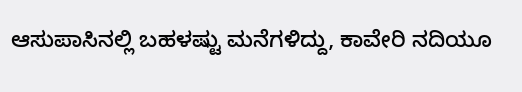ಆಸುಪಾಸಿನಲ್ಲಿ ಬಹಳಷ್ಟು ಮನೆಗಳಿದ್ದು, ಕಾವೇರಿ ನದಿಯೂ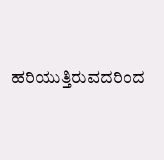ಹರಿಯುತ್ತಿರುವದರಿಂದ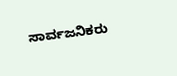ಸಾರ್ವಜನಿಕರು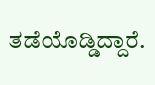ತಡೆಯೊಡ್ಡಿದ್ದಾರೆ.